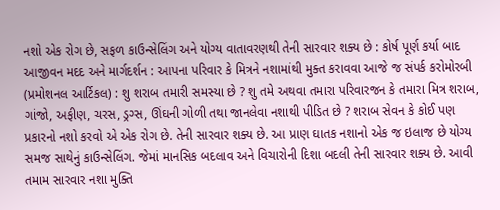નશો એક રોગ છે, સફળ કાઉન્સેલિંગ અને યોગ્ય વાતાવરણથી તેની સારવાર શક્ય છે : કોર્ષ પૂર્ણ કર્યા બાદ આજીવન મદદ અને માર્ગદર્શન : આપના પરિવાર કે મિત્રને નશામાંથી મુક્ત કરાવવા આજે જ સંપર્ક કરોમોરબી (પ્રમોશનલ આર્ટિકલ) : શુ શરાબ તમારી સમસ્યા છે ? શુ તમે અથવા તમારા પરિવારજન કે તમારા મિત્ર શરાબ, ગાંજો, અફીણ, ચરસ, ડ્રગ્સ, ઊંઘની ગોળી તથા જાનલેવા નશાથી પીડિત છે ? શરાબ સેવન કે કોઈ પણ પ્રકારનો નશો કરવો એ એક રોગ છે. તેની સારવાર શક્ય છે. આ પ્રાણ ઘાતક નશાનો એક જ ઇલાજ છે યોગ્ય સમજ સાથેનું કાઉન્સેલિંગ. જેમાં માનસિક બદલાવ અને વિચારોની દિશા બદલી તેની સારવાર શક્ય છે. આવી તમામ સારવાર નશા મુક્તિ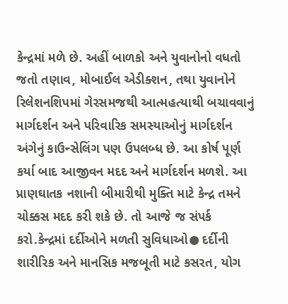કેન્દ્રમાં મળે છે. અહીં બાળકો અને યુવાનોનો વધતો જતો તણાવ, મોબાઈલ એડીક્શન, તથા યુવાનોને રિલેશનશિપમાં ગેરસમજથી આત્મહત્યાથી બચાવવાનું માર્ગદર્શન અને પરિવારિક સમસ્યાઓનું માર્ગદર્શન અંગેનું કાઉન્સેલિંગ પણ ઉપલબ્ધ છે. આ કોર્ષ પૂર્ણ કર્યા બાદ આજીવન મદદ અને માર્ગદર્શન મળશે. આ પ્રાણઘાતક નશાની બીમારીથી મુક્તિ માટે કેન્દ્ર તમને ચોક્કસ મદદ કરી શકે છે. તો આજે જ સંપર્ક કરો.કેન્દ્રમાં દર્દીઓને મળતી સુવિધાઓ● દર્દીની શારીરિક અને માનસિક મજબૂતી માટે કસરત, યોગ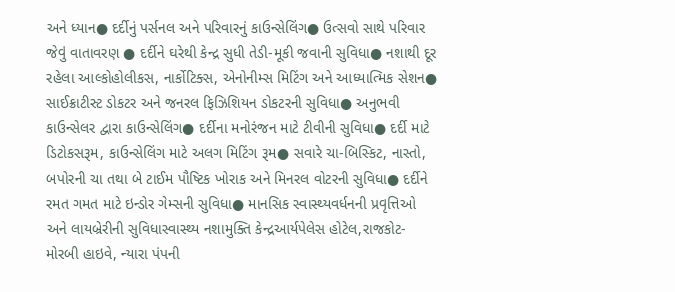અને ધ્યાન● દર્દીનું પર્સનલ અને પરિવારનું કાઉન્સેલિંગ● ઉત્સવો સાથે પરિવાર જેવું વાતાવરણ ● દર્દીને ઘરેથી કેન્દ્ર સુધી તેડી-મૂકી જવાની સુવિધા● નશાથી દૂર રહેલા આલ્કોહોલીકસ, નાર્કોટિક્સ, એનોનીમ્સ મિટિંગ અને આધ્યાત્મિક સેશન● સાઈક્રાટીસ્ટ ડોકટર અને જનરલ ફિઝિશિયન ડોકટરની સુવિધા● અનુભવી કાઉન્સેલર દ્વારા કાઉન્સેલિંગ● દર્દીના મનોરંજન માટે ટીવીની સુવિધા● દર્દી માટે ડિટોકસરૂમ, કાઉન્સેલિંગ માટે અલગ મિટિંગ રૂમ● સવારે ચા-બિસ્કિટ, નાસ્તો, બપોરની ચા તથા બે ટાઈમ પૌષ્ટિક ખોરાક અને મિનરલ વોટરની સુવિધા● દર્દીને રમત ગમત માટે ઇન્ડોર ગેમ્સની સુવિધા● માનસિક સ્વાસ્થ્યવર્ધનની પ્રવૃત્તિઓ અને લાયબ્રેરીની સુવિધાસ્વાસ્થ્ય નશામુક્તિ કેન્દ્રઆર્યપેલેસ હોટેલ,રાજકોટ-મોરબી હાઇવે, ન્યારા પંપની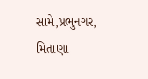સામે,પ્રભુનગર, મિતાણા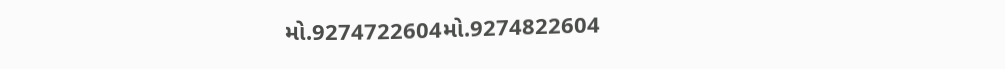મો.9274722604મો.9274822604